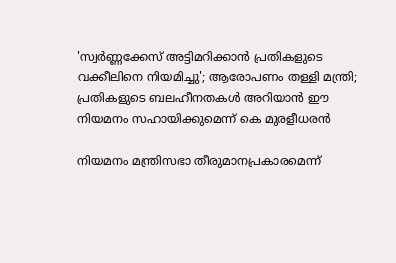'സ്വർണ്ണക്കേസ് അട്ടിമറിക്കാൻ പ്രതികളുടെ വക്കീലിനെ നിയമിച്ചു'; ആരോപണം തള്ളി മന്ത്രി; പ്രതികളുടെ ബലഹീനതകൾ അറിയാൻ ഈ നിയമനം സഹായിക്കുമെന്ന് കെ മുരളീധരൻ

നിയമനം മന്ത്രിസഭാ തീരുമാനപ്രകാരമെന്ന്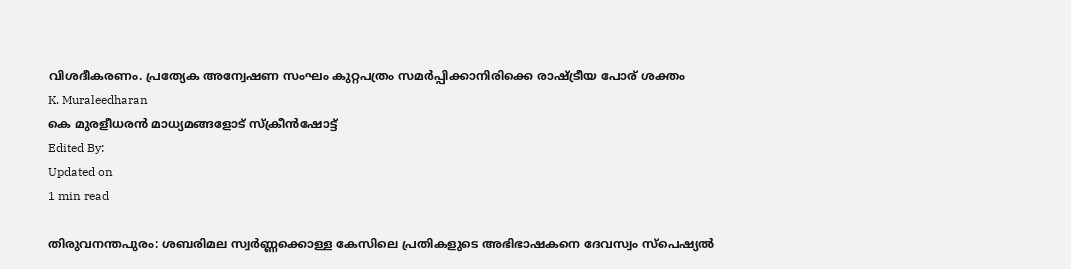വിശദീകരണം. പ്രത്യേക അന്വേഷണ സംഘം കുറ്റപത്രം സമർപ്പിക്കാനിരിക്കെ രാഷ്ട്രീയ പോര് ശക്തം
K. Muraleedharan
കെ മുരളീധരൻ മാധ്യമങ്ങളോട് സ്ക്രീൻഷോട്ട്
Edited By:
Updated on
1 min read

തിരുവനന്തപുരം: ശബരിമല സ്വർണ്ണക്കൊള്ള കേസിലെ പ്രതികളുടെ അഭിഭാഷകനെ ദേവസ്വം സ്പെഷ്യൽ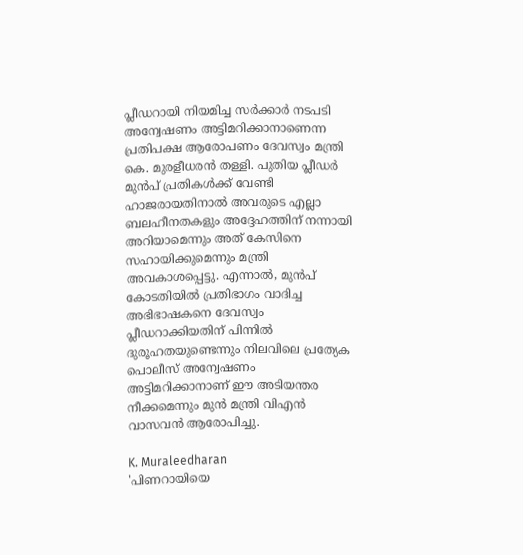പ്ലീഡറായി നിയമിച്ച സർക്കാർ നടപടി അന്വേഷണം അട്ടിമറിക്കാനാണെന്ന പ്രതിപക്ഷ ആരോപണം ദേവസ്വം മന്ത്രി കെ. മുരളീധരൻ തള്ളി. പുതിയ പ്ലീഡർ മുൻപ് പ്രതികൾക്ക് വേണ്ടി ഹാജരായതിനാൽ അവരുടെ എല്ലാ ബലഹീനതകളും അദ്ദേഹത്തിന് നന്നായി അറിയാമെന്നും അത് കേസിനെ സഹായിക്കുമെന്നും മന്ത്രി അവകാശപ്പെട്ടു. എന്നാൽ, മുൻപ് കോടതിയിൽ പ്രതിഭാഗം വാദിച്ച അഭിഭാഷകനെ ദേവസ്വം പ്ലീഡറാക്കിയതിന് പിന്നിൽ ദുരൂഹതയുണ്ടെന്നും നിലവിലെ പ്രത്യേക പൊലീസ് അന്വേഷണം അട്ടിമറിക്കാനാണ് ഈ അടിയന്തര നീക്കമെന്നും മുൻ മന്ത്രി വിഎൻ വാസവൻ ആരോപിച്ചു.

K. Muraleedharan
'പിണറായിയെ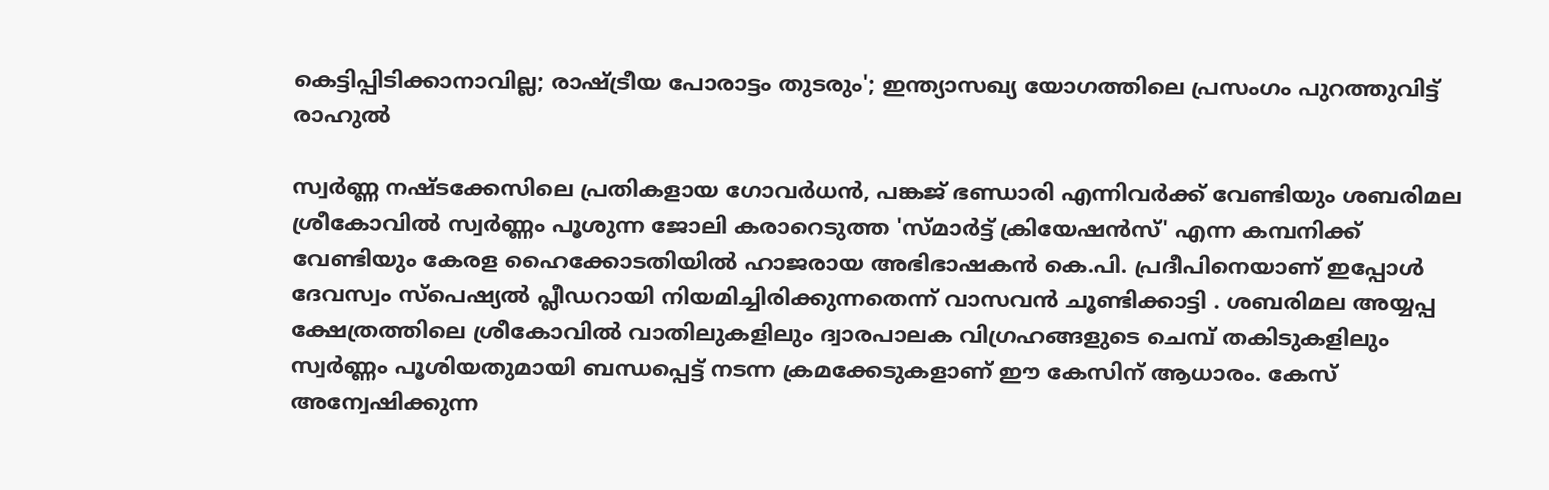കെട്ടിപ്പിടിക്കാനാവില്ല; രാഷ്ട്രീയ പോരാട്ടം തുടരും'; ഇന്ത്യാസഖ്യ യോഗത്തിലെ പ്രസംഗം പുറത്തുവിട്ട് രാഹുല്‍

സ്വർണ്ണ നഷ്ടക്കേസിലെ പ്രതികളായ ഗോവർധൻ, പങ്കജ് ഭണ്ഡാരി എന്നിവർക്ക് വേണ്ടിയും ശബരിമല ശ്രീകോവിൽ സ്വർണ്ണം പൂശുന്ന ജോലി കരാറെടുത്ത 'സ്മാർട്ട് ക്രിയേഷൻസ്' എന്ന കമ്പനിക്ക് വേണ്ടിയും കേരള ഹൈക്കോടതിയിൽ ഹാജരായ അഭിഭാഷകൻ കെ.പി. പ്രദീപിനെയാണ് ഇപ്പോൾ ദേവസ്വം സ്പെഷ്യൽ പ്ലീഡറായി നിയമിച്ചിരിക്കുന്നതെന്ന് വാസവൻ ചൂണ്ടിക്കാട്ടി . ശബരിമല അയ്യപ്പ ക്ഷേത്രത്തിലെ ശ്രീകോവിൽ വാതിലുകളിലും ദ്വാരപാലക വിഗ്രഹങ്ങളുടെ ചെമ്പ് തകിടുകളിലും സ്വർണ്ണം പൂശിയതുമായി ബന്ധപ്പെട്ട് നടന്ന ക്രമക്കേടുകളാണ് ഈ കേസിന് ആധാരം. കേസ് അന്വേഷിക്കുന്ന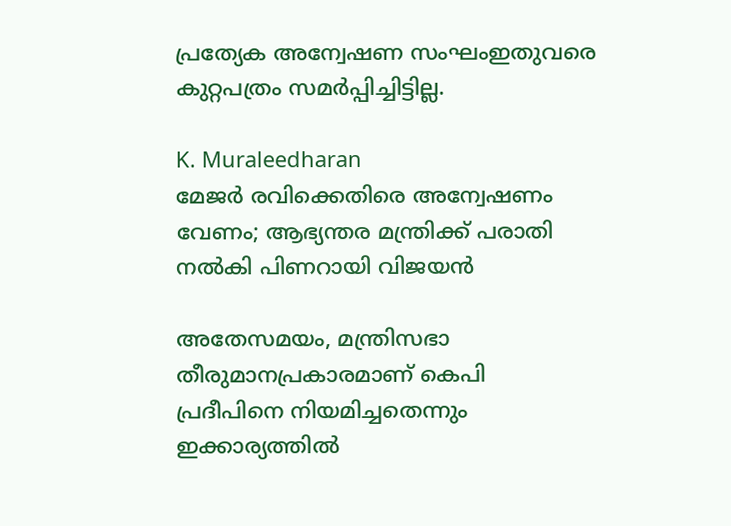പ്രത്യേക അന്വേഷണ സംഘംഇതുവരെ കുറ്റപത്രം സമർപ്പിച്ചിട്ടില്ല.

K. Muraleedharan
മേജര്‍ രവിക്കെതിരെ അന്വേഷണം വേണം; ആഭ്യന്തര മന്ത്രിക്ക് പരാതി നല്‍കി പിണറായി വിജയന്‍

അതേസമയം, മന്ത്രിസഭാ തീരുമാനപ്രകാരമാണ് കെപി പ്രദീപിനെ നിയമിച്ചതെന്നും ഇക്കാര്യത്തിൽ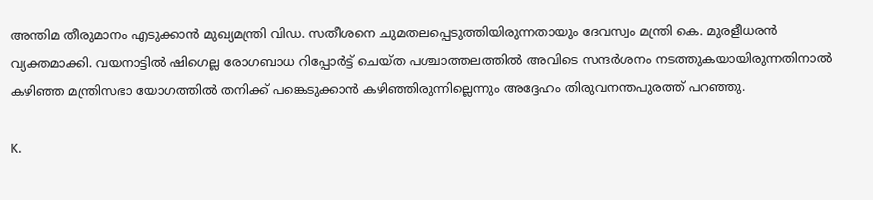അന്തിമ തീരുമാനം എടുക്കാൻ മുഖ്യമന്ത്രി വിഡ. സതീശനെ ചുമതലപ്പെടുത്തിയിരുന്നതായും ദേവസ്വം മന്ത്രി കെ. മുരളീധരൻ വ്യക്തമാക്കി. വയനാട്ടിൽ ഷിഗെല്ല രോഗബാധ റിപ്പോർട്ട് ചെയ്ത പശ്ചാത്തലത്തിൽ അവിടെ സന്ദർശനം നടത്തുകയായിരുന്നതിനാൽ കഴിഞ്ഞ മന്ത്രിസഭാ യോഗത്തിൽ തനിക്ക് പങ്കെടുക്കാൻ കഴിഞ്ഞിരുന്നില്ലെന്നും അദ്ദേഹം തിരുവനന്തപുരത്ത് പറഞ്ഞു.

K.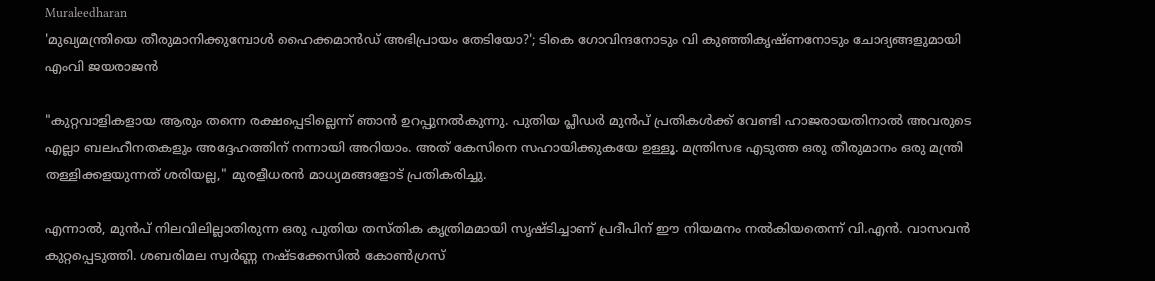Muraleedharan
'മുഖ്യമന്ത്രിയെ തീരുമാനിക്കുമ്പോള്‍ ഹൈക്കമാന്‍ഡ് അഭിപ്രായം തേടിയോ?'; ടികെ ഗോവിന്ദനോടും വി കുഞ്ഞികൃഷ്ണനോടും ചോദ്യങ്ങളുമായി എംവി ജയരാജന്‍

"കുറ്റവാളികളായ ആരും തന്നെ രക്ഷപ്പെടില്ലെന്ന് ഞാൻ ഉറപ്പുനൽകുന്നു. പുതിയ പ്ലീഡർ മുൻപ് പ്രതികൾക്ക് വേണ്ടി ഹാജരായതിനാൽ അവരുടെ എല്ലാ ബലഹീനതകളും അദ്ദേഹത്തിന് നന്നായി അറിയാം. അത് കേസിനെ സഹായിക്കുകയേ ഉള്ളൂ. മന്ത്രിസഭ എടുത്ത ഒരു തീരുമാനം ഒരു മന്ത്രി തള്ളിക്കളയുന്നത് ശരിയല്ല," മുരളീധരൻ മാധ്യമങ്ങളോട് പ്രതികരിച്ചു.

എന്നാൽ, മുൻപ് നിലവിലില്ലാതിരുന്ന ഒരു പുതിയ തസ്തിക കൃത്രിമമായി സൃഷ്ടിച്ചാണ് പ്രദീപിന് ഈ നിയമനം നൽകിയതെന്ന് വി.എൻ. വാസവൻ കുറ്റപ്പെടുത്തി. ശബരിമല സ്വർണ്ണ നഷ്ടക്കേസിൽ കോൺഗ്രസ്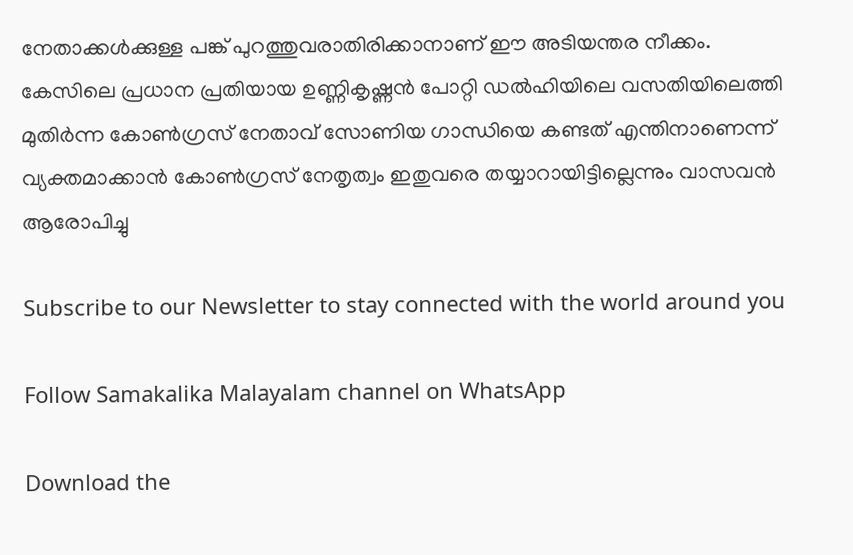നേതാക്കൾക്കുള്ള പങ്ക് പുറത്തുവരാതിരിക്കാനാണ് ഈ അടിയന്തര നീക്കം. കേസിലെ പ്രധാന പ്രതിയായ ഉണ്ണികൃഷ്ണൻ പോറ്റി ഡൽഹിയിലെ വസതിയിലെത്തി മുതിർന്ന കോൺഗ്രസ് നേതാവ് സോണിയ ഗാന്ധിയെ കണ്ടത് എന്തിനാണെന്ന് വ്യക്തമാക്കാൻ കോൺഗ്രസ് നേതൃത്വം ഇതുവരെ തയ്യാറായിട്ടില്ലെന്നും വാസവൻ ആരോപിച്ചു

Subscribe to our Newsletter to stay connected with the world around you

Follow Samakalika Malayalam channel on WhatsApp

Download the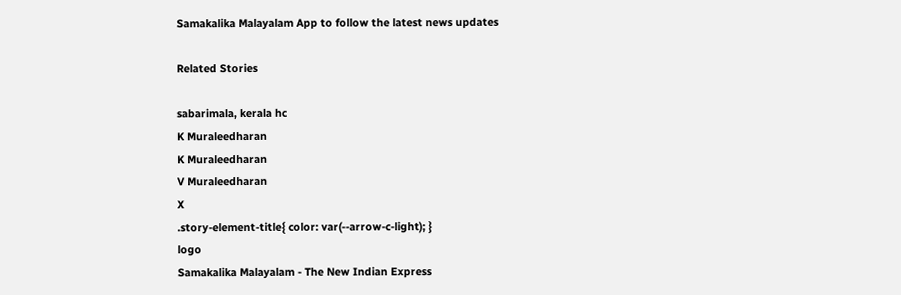Samakalika Malayalam App to follow the latest news updates

Related Stories

sabarimala, kerala hc
K Muraleedharan
K Muraleedharan
V Muraleedharan
X
.story-element-title{ color: var(--arrow-c-light); }
logo
Samakalika Malayalam - The New Indian Express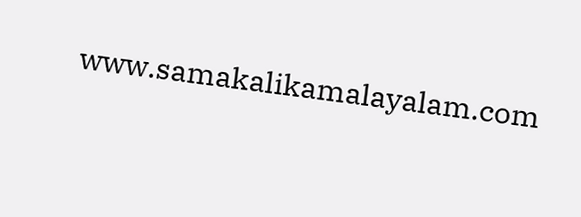www.samakalikamalayalam.com